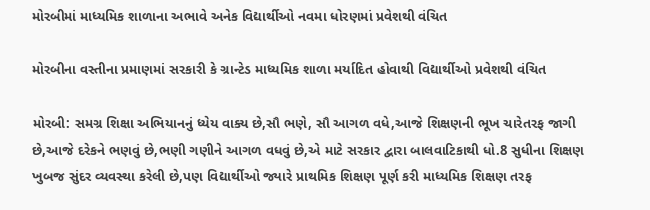મોરબીમાં માધ્યમિક શાળાના અભાવે અનેક વિદ્યાર્થીઓ નવમા ધોરણમાં પ્રવેશથી વંચિત

મોરબીના વસ્તીના પ્રમાણમાં સરકારી કે ગ્રાન્ટેડ માધ્યમિક શાળા મર્યાદિત હોવાથી વિદ્યાર્થીઓ પ્રવેશથી વંચિત

મોરબી: સમગ્ર શિક્ષા અભિયાનનું ધ્યેય વાક્ય છે,સૌ ભણે, સૌ આગળ વધે,આજે શિક્ષણની ભૂખ ચારેતરફ જાગી છે,આજે દરેકને ભણવું છે,ભણી ગણીને આગળ વધવું છે,એ માટે સરકાર દ્વારા બાલવાટિકાથી ધો.8 સુધીના શિક્ષણ ખુબજ સુંદર વ્યવસ્થા કરેલી છે,પણ વિદ્યાર્થીઓ જ્યારે પ્રાથમિક શિક્ષણ પૂર્ણ કરી માધ્યમિક શિક્ષણ તરફ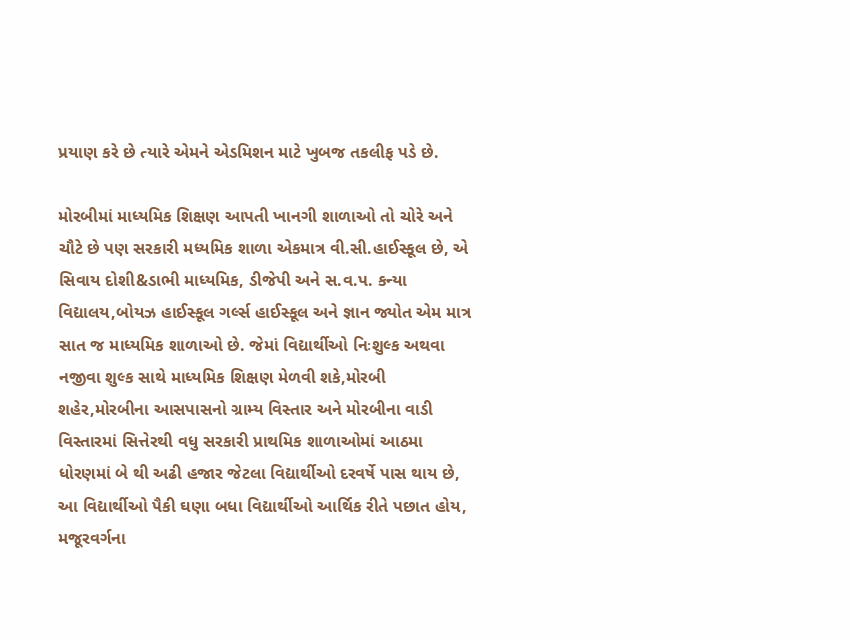પ્રયાણ કરે છે ત્યારે એમને એડમિશન માટે ખુબજ તકલીફ પડે છે.

મોરબીમાં માધ્યમિક શિક્ષણ આપતી ખાનગી શાળાઓ તો ચોરે અને ચૌટે છે પણ સરકારી મધ્યમિક શાળા એકમાત્ર વી.સી.હાઈસ્કૂલ છે, એ સિવાય દોશી&ડાભી માધ્યમિક, ડીજેપી અને સ.વ.પ. કન્યા વિદ્યાલય,બોયઝ હાઈસ્કૂલ ગર્લ્સ હાઈસ્કૂલ અને જ્ઞાન જ્યોત એમ માત્ર સાત જ માધ્યમિક શાળાઓ છે. જેમાં વિદ્યાર્થીઓ નિઃશુલ્ક અથવા નજીવા શુલ્ક સાથે માધ્યમિક શિક્ષણ મેળવી શકે,મોરબી શહેર,મોરબીના આસપાસનો ગ્રામ્ય વિસ્તાર અને મોરબીના વાડી વિસ્તારમાં સિત્તેરથી વધુ સરકારી પ્રાથમિક શાળાઓમાં આઠમા ધોરણમાં બે થી અઢી હજાર જેટલા વિદ્યાર્થીઓ દરવર્ષે પાસ થાય છે, આ વિદ્યાર્થીઓ પૈકી ઘણા બધા વિદ્યાર્થીઓ આર્થિક રીતે પછાત હોય, મજૂરવર્ગના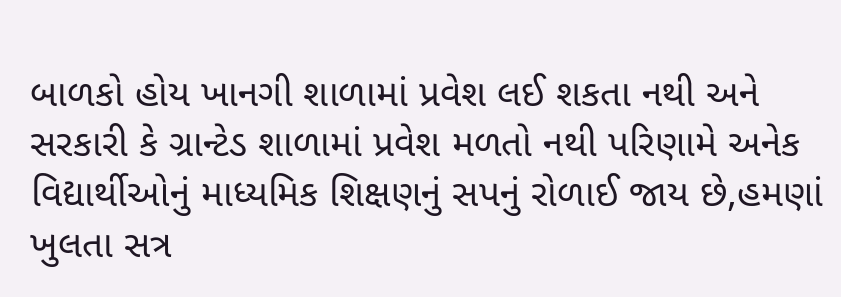બાળકો હોય ખાનગી શાળામાં પ્રવેશ લઈ શકતા નથી અને સરકારી કે ગ્રાન્ટેડ શાળામાં પ્રવેશ મળતો નથી પરિણામે અનેક વિદ્યાર્થીઓનું માધ્યમિક શિક્ષણનું સપનું રોળાઈ જાય છે,હમણાં ખુલતા સત્ર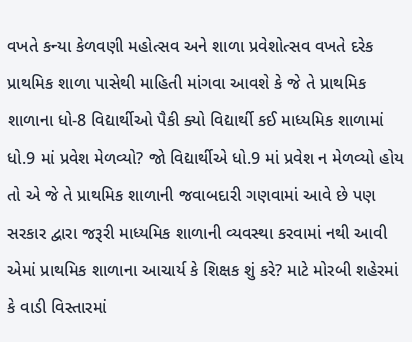વખતે કન્યા કેળવણી મહોત્સવ અને શાળા પ્રવેશોત્સવ વખતે દરેક પ્રાથમિક શાળા પાસેથી માહિતી માંગવા આવશે કે જે તે પ્રાથમિક શાળાના ધો-8 વિદ્યાર્થીઓ પૈકી ક્યો વિદ્યાર્થી કઈ માધ્યમિક શાળામાં ધો.9 માં પ્રવેશ મેળવ્યો? જો વિદ્યાર્થીએ ધો.9 માં પ્રવેશ ન મેળવ્યો હોય તો એ જે તે પ્રાથમિક શાળાની જવાબદારી ગણવામાં આવે છે પણ સરકાર દ્વારા જરૂરી માધ્યમિક શાળાની વ્યવસ્થા કરવામાં નથી આવી એમાં પ્રાથમિક શાળાના આચાર્ય કે શિક્ષક શું કરે? માટે મોરબી શહેરમાં કે વાડી વિસ્તારમાં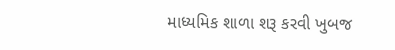માધ્યમિક શાળા શરૂ કરવી ખુબજ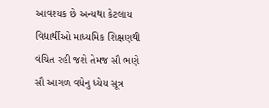આવશ્યક છે અન્યથા કેટલાય વિદ્યાર્થીઓ માધ્યમિક શિક્ષણથી વંચિત રહી જશે તેમજ સૌ ભણે સૌ આગળ વધેનુ ધ્યેય સૂત્ર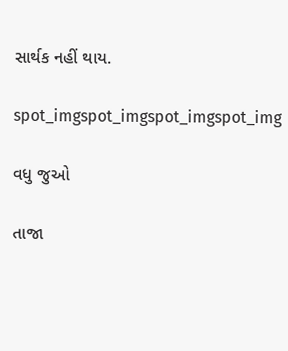સાર્થક નહીં થાય.

spot_imgspot_imgspot_imgspot_img

વધુ જુઓ

તાજા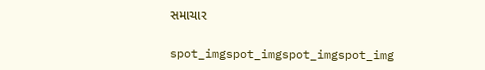સમાચાર

spot_imgspot_imgspot_imgspot_img